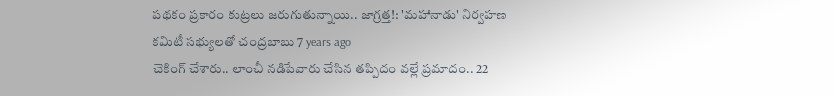పథకం ప్రకారం కుట్రలు జరుగుతున్నాయి.. జాగ్రత్త!: 'మహానాడు' నిర్వహణ కమిటీ సభ్యులతో చంద్రబాబు 7 years ago
చెకింగ్ చేశారు.. లాంచీ నడిపేవారు చేసిన తప్పిదం వల్లే ప్రమాదం.. 22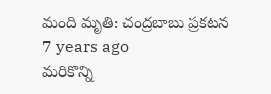మంది మృతి: చంద్రబాబు ప్రకటన 7 years ago
మరికొన్ని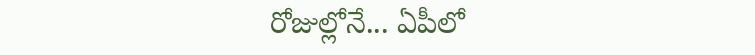రోజుల్లోనే... ఏపీలో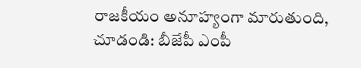రాజకీయం అనూహ్యంగా మారుతుంది, చూడండి: బీజేపీ ఎంపీ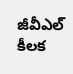జీవీఎల్ కీలక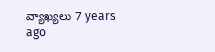వ్యాఖ్యలు 7 years ago